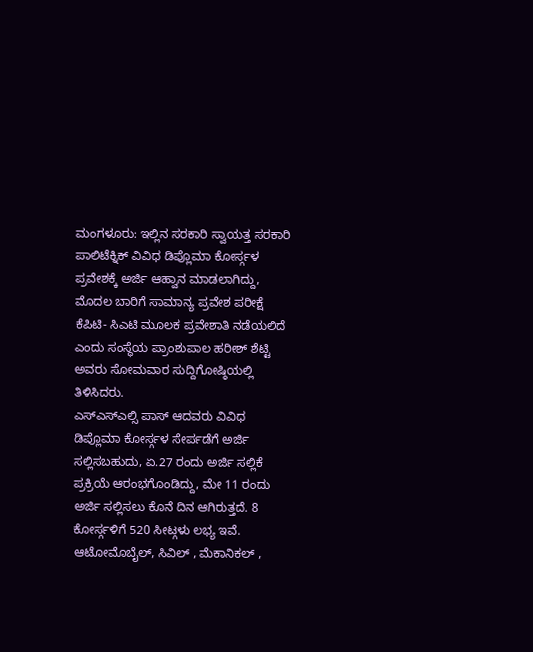ಮಂಗಳೂರು: ಇಲ್ಲಿನ ಸರಕಾರಿ ಸ್ವಾಯತ್ತ ಸರಕಾರಿ ಪಾಲಿಟೆಕ್ನಿಕ್ ವಿವಿಧ ಡಿಪ್ಲೊಮಾ ಕೋರ್ಸ್ಗಳ ಪ್ರವೇಶಕ್ಕೆ ಅರ್ಜಿ ಆಹ್ವಾನ ಮಾಡಲಾಗಿದ್ದು, ಮೊದಲ ಬಾರಿಗೆ ಸಾಮಾನ್ಯ ಪ್ರವೇಶ ಪರೀಕ್ಷೆ ಕೆಪಿಟಿ- ಸಿಎಟಿ ಮೂಲಕ ಪ್ರವೇಶಾತಿ ನಡೆಯಲಿದೆ ಎಂದು ಸಂಸ್ಥೆಯ ಪ್ರಾಂಶುಪಾಲ ಹರೀಶ್ ಶೆಟ್ಟಿ ಅವರು ಸೋಮವಾರ ಸುದ್ದಿಗೋಷ್ಠಿಯಲ್ಲಿ ತಿಳಿಸಿದರು.
ಎಸ್ಎಸ್ಎಲ್ಸಿ ಪಾಸ್ ಆದವರು ವಿವಿಧ ಡಿಪ್ಲೊಮಾ ಕೋರ್ಸ್ಗಳ ಸೇರ್ಪಡೆಗೆ ಅರ್ಜಿ ಸಲ್ಲಿಸಬಹುದು, ಏ.27 ರಂದು ಅರ್ಜಿ ಸಲ್ಲಿಕೆ ಪ್ರಕ್ರಿಯೆ ಆರಂಭಗೊಂಡಿದ್ದು, ಮೇ 11 ರಂದು ಅರ್ಜಿ ಸಲ್ಲಿಸಲು ಕೊನೆ ದಿನ ಆಗಿರುತ್ತದೆ. 8 ಕೋರ್ಸ್ಗಳಿಗೆ 520 ಸೀಟ್ಗಳು ಲಭ್ಯ ಇವೆ. ಆಟೋಮೊಬೈಲ್, ಸಿವಿಲ್ , ಮೆಕಾನಿಕಲ್ ,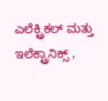ಎಲೆಕ್ಟ್ರಿಕಲ್ ಮತ್ತು ಇಲೆಕ್ಟ್ರಾನಿಕ್ಸ್ ,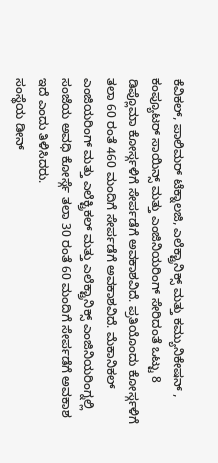ಕೆವಿಕಲ್, ಪಾಲಿಮರ್ ಟೆಕ್ನಾಲಜಿ, ಎಲೆಕ್ಟ್ರಾನಿಕ್ಸ್ ಮತ್ತು ಕಮ್ಯುನಿಕೇಷನ್ , ಕಂಪ್ಯೂಟರ್ ಸಾಯಿನ್ಸ್ ಮತ್ತು ಎಂಜಿನಿಯರಿಂಗ್ ಸೇರಿದಂತೆ ಒಟ್ಟು 8 ಡಿಪ್ಲೊಮಾ ಕೋರ್ಸ್ಗಳಿಗೆ ಸೇರ್ಪಡೆಗೆ ಅವಕಾಶವಿದೆ. ಪ್ರತಿಯೊಂದು ಕೋರ್ಸ್ಗಳಿಗೆ ತಲಾ 60 ರಂತೆ 460 ಮಂದಿಗೆ ಸೇರ್ಪಡೆಗೆ ಅವಕಾಶವಿದೆ. ಮೆಕಾನಿಕಲ್ ಎಂಜಿಯರಿಂಗ್ ಮತ್ತು ಎಲೆಕ್ಟ್ರಿಕಲ್ ಮತ್ತು ಎಲೆಕ್ಟ್ರಾನಿಕ್ಸ್ ಎಂಜಿನಿಯರಿಂಗ್ನಲ್ಲಿ ಸಂಜೆಯ ಅವಧಿ ಕೋರ್ಸ್ಗೆ ತಲಾ 30 ರಂತೆ 60 ಮಂದಿಗೆ ಸೇರ್ಪಡೆಗೆ ಅವಕಾಶ ಇದೆ ಎಂದು ತಿಳಿಸಿದರು.
ಸಂಸ್ಥೆಯ ಡೀನ್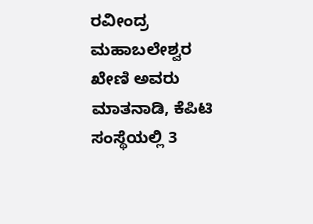ರವೀಂದ್ರ ಮಹಾಬಲೇಶ್ವರ ಖೇಣಿ ಅವರು ಮಾತನಾಡಿ, ಕೆಪಿಟಿ ಸಂಸ್ಥೆಯಲ್ಲಿ 3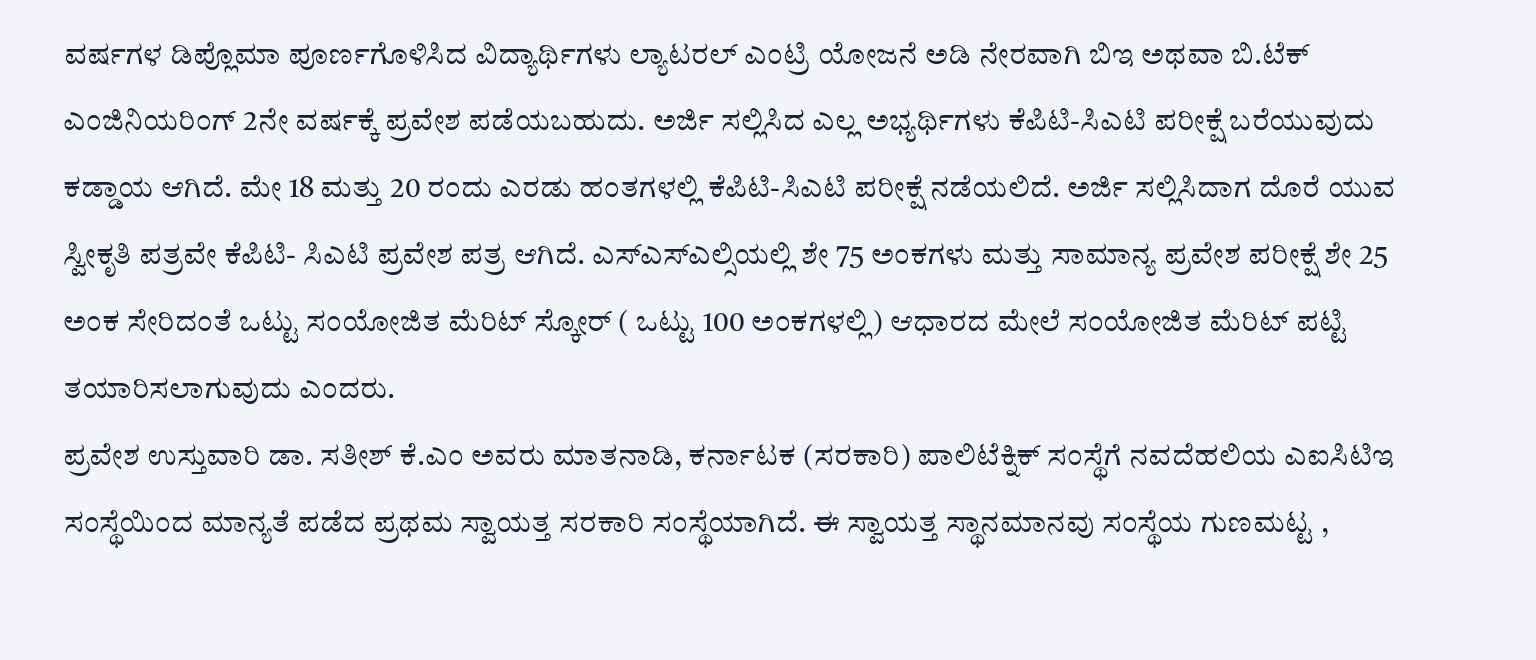ವರ್ಷಗಳ ಡಿಪ್ಲೊಮಾ ಪೂರ್ಣಗೊಳಿಸಿದ ವಿದ್ಯಾರ್ಥಿಗಳು ಲ್ಯಾಟರಲ್ ಎಂಟ್ರಿ ಯೋಜನೆ ಅಡಿ ನೇರವಾಗಿ ಬಿಇ ಅಥವಾ ಬಿ.ಟೆಕ್ ಎಂಜಿನಿಯರಿಂಗ್ 2ನೇ ವರ್ಷಕ್ಕೆ ಪ್ರವೇಶ ಪಡೆಯಬಹುದು. ಅರ್ಜಿ ಸಲ್ಲಿಸಿದ ಎಲ್ಲ ಅಭ್ಯರ್ಥಿಗಳು ಕೆಪಿಟಿ-ಸಿಎಟಿ ಪರೀಕ್ಷೆ ಬರೆಯುವುದು ಕಡ್ಡಾಯ ಆಗಿದೆ. ಮೇ 18 ಮತ್ತು 20 ರಂದು ಎರಡು ಹಂತಗಳಲ್ಲಿ ಕೆಪಿಟಿ-ಸಿಎಟಿ ಪರೀಕ್ಷೆ ನಡೆಯಲಿದೆ. ಅರ್ಜಿ ಸಲ್ಲಿಸಿದಾಗ ದೊರೆ ಯುವ ಸ್ವೀಕೃತಿ ಪತ್ರವೇ ಕೆಪಿಟಿ- ಸಿಎಟಿ ಪ್ರವೇಶ ಪತ್ರ ಆಗಿದೆ. ಎಸ್ಎಸ್ಎಲ್ಸಿಯಲ್ಲಿ ಶೇ 75 ಅಂಕಗಳು ಮತ್ತು ಸಾಮಾನ್ಯ ಪ್ರವೇಶ ಪರೀಕ್ಷೆ ಶೇ 25 ಅಂಕ ಸೇರಿದಂತೆ ಒಟ್ಟು ಸಂಯೋಜಿತ ಮೆರಿಟ್ ಸ್ಕೋರ್ ( ಒಟ್ಟು 100 ಅಂಕಗಳಲ್ಲಿ) ಆಧಾರದ ಮೇಲೆ ಸಂಯೋಜಿತ ಮೆರಿಟ್ ಪಟ್ಟಿ ತಯಾರಿಸಲಾಗುವುದು ಎಂದರು.
ಪ್ರವೇಶ ಉಸ್ತುವಾರಿ ಡಾ. ಸತೀಶ್ ಕೆ.ಎಂ ಅವರು ಮಾತನಾಡಿ, ಕರ್ನಾಟಕ (ಸರಕಾರಿ) ಪಾಲಿಟೆಕ್ನಿಕ್ ಸಂಸ್ಥೆಗೆ ನವದೆಹಲಿಯ ಎಐಸಿಟಿಇ ಸಂಸ್ಥೆಯಿಂದ ಮಾನ್ಯತೆ ಪಡೆದ ಪ್ರಥಮ ಸ್ವಾಯತ್ತ ಸರಕಾರಿ ಸಂಸ್ಥೆಯಾಗಿದೆ. ಈ ಸ್ವಾಯತ್ತ ಸ್ಥಾನಮಾನವು ಸಂಸ್ಥೆಯ ಗುಣಮಟ್ಟ ,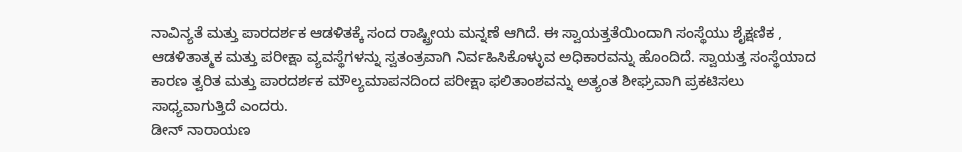ನಾವಿನ್ಯತೆ ಮತ್ತು ಪಾರದರ್ಶಕ ಆಡಳಿತಕ್ಕೆ ಸಂದ ರಾಷ್ಟ್ರೀಯ ಮನ್ನಣೆ ಆಗಿದೆ. ಈ ಸ್ವಾಯತ್ತತೆಯಿಂದಾಗಿ ಸಂಸ್ಥೆಯು ಶೈಕ್ಷಣಿಕ , ಆಡಳಿತಾತ್ಮಕ ಮತ್ತು ಪರೀಕ್ಷಾ ವ್ಯವಸ್ಥೆಗಳನ್ನು ಸ್ವತಂತ್ರವಾಗಿ ನಿರ್ವಹಿಸಿಕೊಳ್ಳುವ ಅಧಿಕಾರವನ್ನು ಹೊಂದಿದೆ. ಸ್ವಾಯತ್ತ ಸಂಸ್ಥೆಯಾದ ಕಾರಣ ತ್ವರಿತ ಮತ್ತು ಪಾರದರ್ಶಕ ಮೌಲ್ಯಮಾಪನದಿಂದ ಪರೀಕ್ಷಾ ಫಲಿತಾಂಶವನ್ನು ಅತ್ಯಂತ ಶೀಘ್ರವಾಗಿ ಪ್ರಕಟಿಸಲು ಸಾಧ್ಯವಾಗುತ್ತಿದೆ ಎಂದರು.
ಡೀನ್ ನಾರಾಯಣ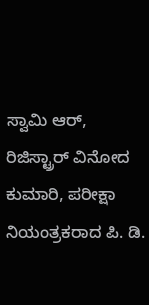ಸ್ವಾಮಿ ಆರ್, ರಿಜಿಸ್ಟ್ರಾರ್ ವಿನೋದ ಕುಮಾರಿ, ಪರೀಕ್ಷಾ ನಿಯಂತ್ರಕರಾದ ಪಿ. ಡಿ.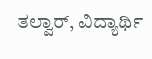ತಲ್ವಾರ್, ವಿದ್ಯಾರ್ಥಿ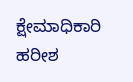ಕ್ಷೇಮಾಧಿಕಾರಿ ಹರೀಶ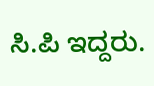ಸಿ.ಪಿ ಇದ್ದರು.